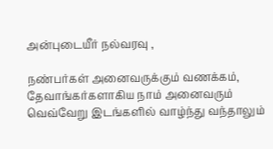அன்புடையீர் நல்வரவு ,

நண்பர்கள் அனைவருக்கும் வணக்கம்,
தேவாங்கர்களாகிய நாம் அனைவரும் வெவ்வேறு இடங்களில் வாழ்ந்து வந்தாலும்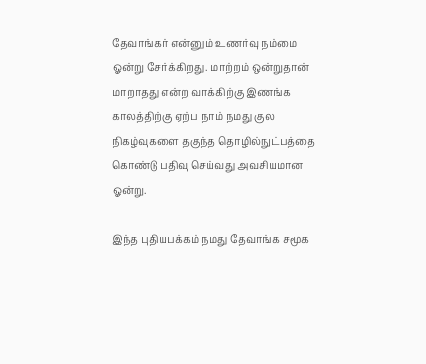தேவாங்கர் என்னும் உணர்வு நம்மை ஓன்று சேர்க்கிறது. மாற்றம் ஒன்றுதான் மாறாதது என்ற வாக்கிற்கு இணங்க காலத்திற்கு ஏற்ப நாம் நமது குல நிகழ்வுகளை தகுந்த தொழில்நுட்பத்தை கொண்டு பதிவு செய்வது அவசியமான ஓன்று.

இந்த புதியபக்கம் நமது தேவாங்க சமூக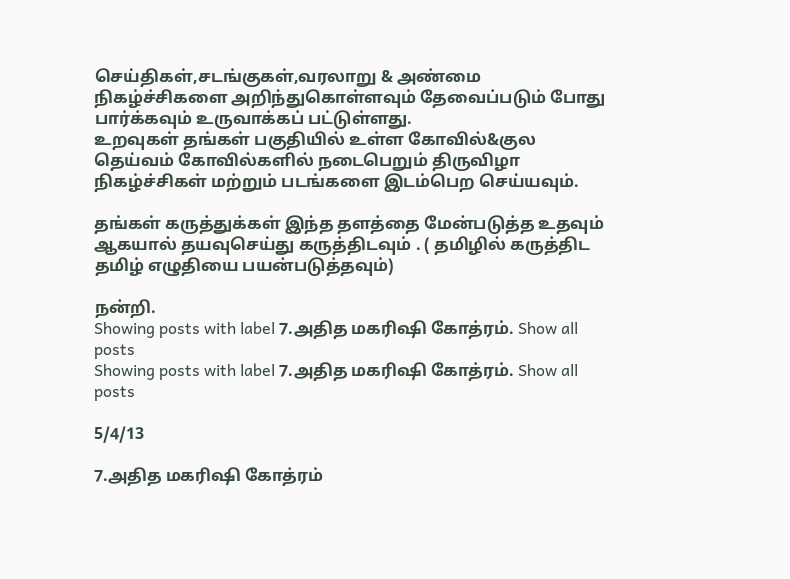செய்திகள்,சடங்குகள்,வரலாறு & அண்மை நிகழ்ச்சிகளை அறிந்துகொள்ளவும் தேவைப்படும் போது பார்க்கவும் உருவாக்கப் பட்டுள்ளது.
உறவுகள் தங்கள் பகுதியில் உள்ள கோவில்&குல தெய்வம் கோவில்களில் நடைபெறும் திருவிழா நிகழ்ச்சிகள் மற்றும் படங்களை இடம்பெற செய்யவும்.

தங்கள் கருத்துக்கள் இந்த தளத்தை மேன்படுத்த உதவும் ஆகயால் தயவுசெய்து கருத்திடவும் . ( தமிழில் கருத்திட தமிழ் எழுதியை பயன்படுத்தவும்)

நன்றி.
Showing posts with label 7.அதித மகரிஷி கோத்ரம். Show all posts
Showing posts with label 7.அதித மகரிஷி கோத்ரம். Show all posts

5/4/13

7.அதித மகரிஷி கோத்ரம்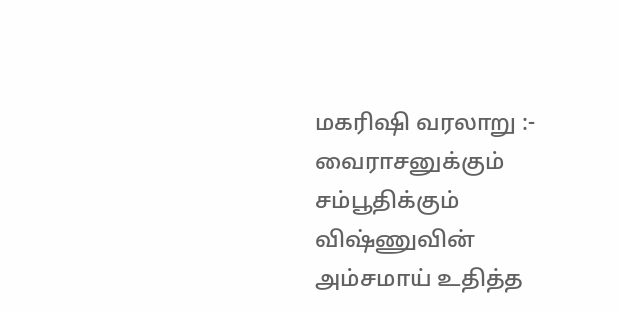மகரிஷி வரலாறு :- வைராசனுக்கும் சம்பூதிக்கும் விஷ்ணுவின் அம்சமாய் உதித்த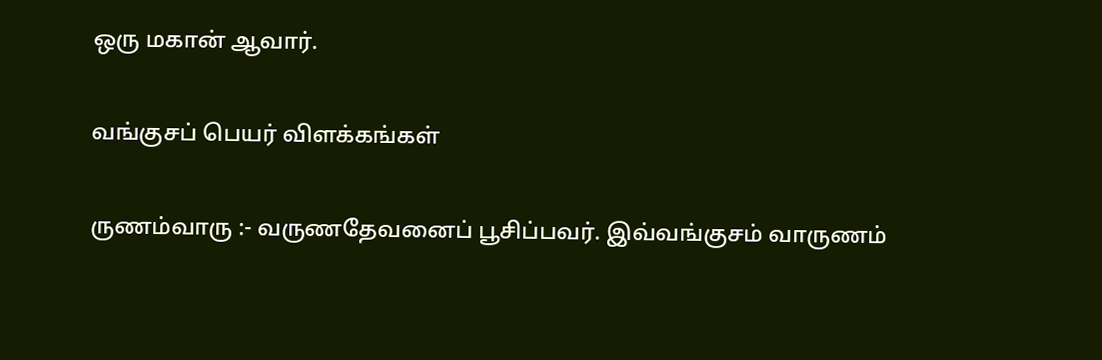ஒரு மகான் ஆவார்.

வங்குசப் பெயர் விளக்கங்கள்

ருணம்வாரு :- வருணதேவனைப் பூசிப்பவர். இவ்வங்குசம் வாருணம்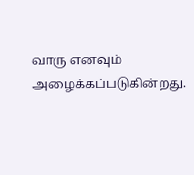வாரு எனவும் அழைக்கப்படுகின்றது.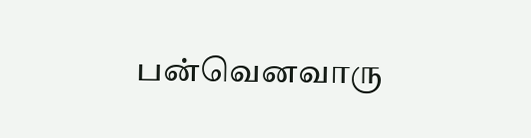பன்வெனவாரு